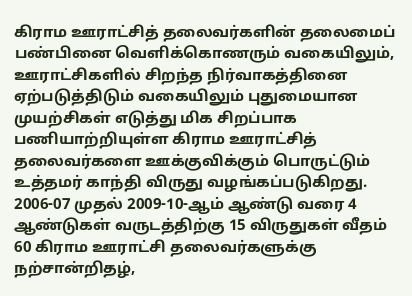கிராம ஊராட்சித் தலைவர்களின் தலைமைப் பண்பினை வெளிக்கொணரும் வகையிலும், ஊராட்சிகளில் சிறந்த நிர்வாகத்தினை ஏற்படுத்திடும் வகையிலும் புதுமையான முயற்சிகள் எடுத்து மிக சிறப்பாக பணியாற்றியுள்ள கிராம ஊராட்சித் தலைவர்களை ஊக்குவிக்கும் பொருட்டும் உத்தமர் காந்தி விருது வழங்கப்படுகிறது. 2006-07 முதல் 2009-10-ஆம் ஆண்டு வரை 4 ஆண்டுகள் வருடத்திற்கு 15 விருதுகள் வீதம் 60 கிராம ஊராட்சி தலைவர்களுக்கு நற்சான்றிதழ்,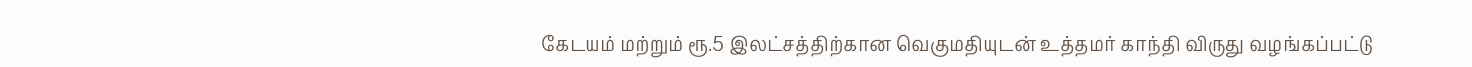கேடயம் மற்றும் ரூ.5 இலட்சத்திற்கான வெகுமதியுடன் உத்தமர் காந்தி விருது வழங்கப்பட்டு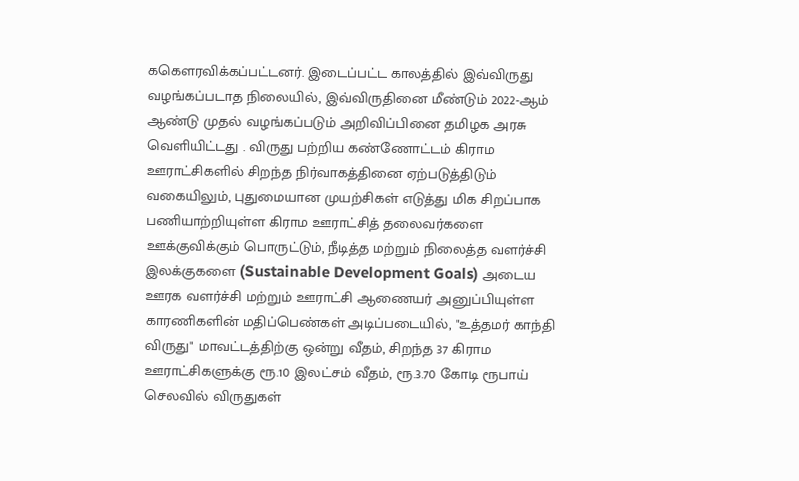ககெளரவிக்கப்பட்டனர். இடைப்பட்ட காலத்தில் இவ்விருது வழங்கப்படாத நிலையில், இவ்விருதினை மீண்டும் 2022-ஆம் ஆண்டு முதல் வழங்கப்படும் அறிவிப்பினை தமிழக அரசு வெளியிட்டது . விருது பற்றிய கண்ணோட்டம் கிராம ஊராட்சிகளில் சிறந்த நிர்வாகத்தினை ஏற்படுத்திடும் வகையிலும், புதுமையான முயற்சிகள் எடுத்து மிக சிறப்பாக பணியாற்றியுள்ள கிராம ஊராட்சித் தலைவர்களை ஊக்குவிக்கும் பொருட்டும், நீடித்த மற்றும் நிலைத்த வளர்ச்சி இலக்குகளை (Sustainable Development Goals) அடைய ஊரக வளர்ச்சி மற்றும் ஊராட்சி ஆணையர் அனுப்பியுள்ள காரணிகளின் மதிப்பெண்கள் அடிப்படையில், "உத்தமர் காந்தி விருது" மாவட்டத்திற்கு ஒன்று வீதம், சிறந்த 37 கிராம ஊராட்சிகளுக்கு ரூ.10 இலட்சம் வீதம், ரூ.3.70 கோடி ரூபாய் செலவில் விருதுகள்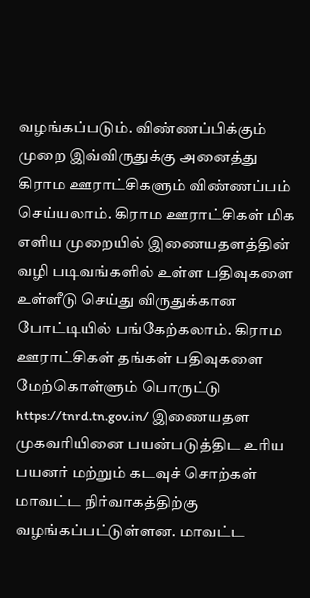வழங்கப்படும். விண்ணப்பிக்கும் முறை இவ்விருதுக்கு அனைத்து கிராம ஊராட்சிகளும் விண்ணப்பம் செய்யலாம். கிராம ஊராட்சிகள் மிக எளிய முறையில் இணையதளத்தின் வழி படிவங்களில் உள்ள பதிவுகளை உள்ளீடு செய்து விருதுக்கான போட்டியில் பங்கேற்கலாம். கிராம ஊராட்சிகள் தங்கள் பதிவுகளை மேற்கொள்ளும் பொருட்டு https://tnrd.tn.gov.in/ இணையதள முகவரியினை பயன்படுத்திட உரிய பயனர் மற்றும் கடவுச் சொற்கள் மாவட்ட நிர்வாகத்திற்கு வழங்கப்பட்டுள்ளன. மாவட்ட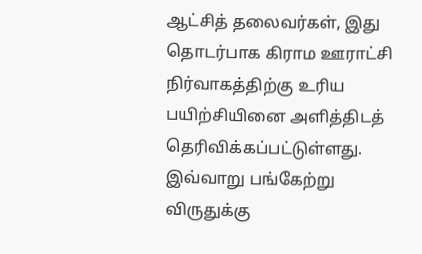ஆட்சித் தலைவர்கள், இது தொடர்பாக கிராம ஊராட்சி நிர்வாகத்திற்கு உரிய பயிற்சியினை அளித்திடத் தெரிவிக்கப்பட்டுள்ளது. இவ்வாறு பங்கேற்று விருதுக்கு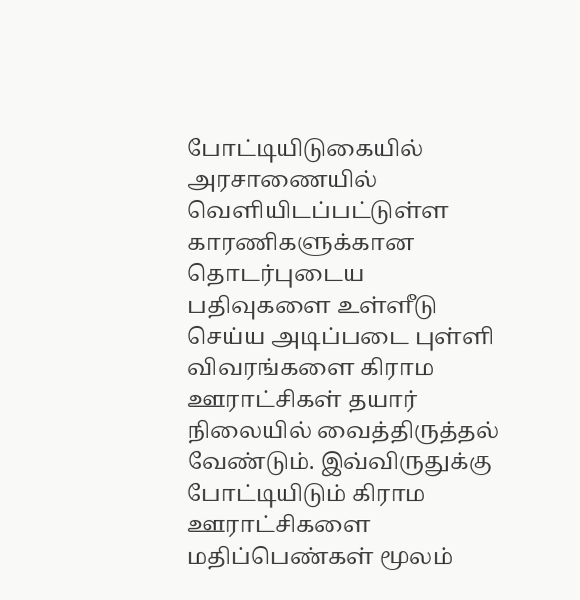போட்டியிடுகையில் அரசாணையில் வெளியிடப்பட்டுள்ள காரணிகளுக்கான தொடர்புடைய பதிவுகளை உள்ளீடு செய்ய அடிப்படை புள்ளி விவரங்களை கிராம ஊராட்சிகள் தயார் நிலையில் வைத்திருத்தல் வேண்டும். இவ்விருதுக்கு போட்டியிடும் கிராம ஊராட்சிகளை மதிப்பெண்கள் மூலம்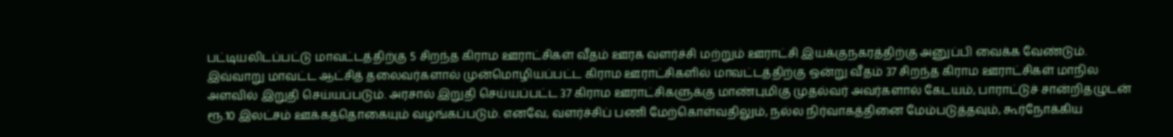பட்டியலிடப்பட்டு மாவட்டத்திற்கு 5 சிறந்த கிராம ஊராட்சிகள் வீதம் ஊரக வளர்ச்சி மற்றும் ஊராட்சி இயக்குநகரத்திற்கு அனுப்பி வைக்க வேண்டும். இவ்வாறு மாவட்ட ஆட்சித் தலைவர்களால் முன்மொழியப்பட்ட கிராம ஊராட்சிகளில் மாவட்டத்திற்கு ஒன்று வீதம் 37 சிறந்த கிராம ஊராட்சிகள் மாநில அளவில் இறுதி செய்யப்படும். அரசால் இறுதி செய்யப்பட்ட 37 கிராம ஊராட்சிகளுக்கு மாண்புமிகு முதல்வர் அவர்களால் கேடயம், பாராட்டுச் சான்றிதழுடன் ரூ.10 இலட்சம் ஊக்கத்தொகையும் வழங்கப்படும். எனவே, வளர்ச்சிப் பணி மேற்கொள்வதிலும், நல்ல நிர்வாகத்தினை மேம்படுத்தவும், கூர்நோக்கிய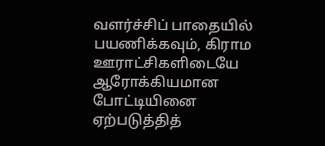வளர்ச்சிப் பாதையில் பயணிக்கவும், கிராம ஊராட்சிகளிடையே ஆரோக்கியமான போட்டியினை ஏற்படுத்தித்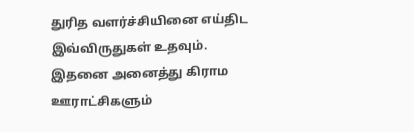துரித வளர்ச்சியினை எய்திட இவ்விருதுகள் உதவும். இதனை அனைத்து கிராம ஊராட்சிகளும்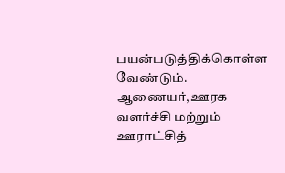பயன்படுத்திக்கொள்ள வேண்டும். ஆணையர்,ஊரக வளர்ச்சி மற்றும் ஊராட்சித்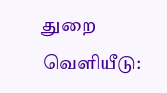துறை வெளியீடு: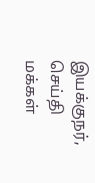இயக்குநர், செய்தி மக்கள்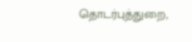தொடர்புத்துறை,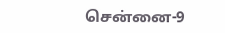சென்னை-9